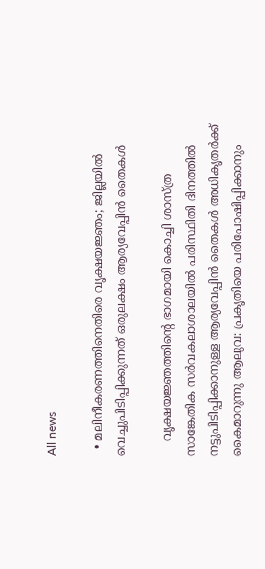All news

  • മലിനീകരണത്തിനെതിരെ വൃക്ഷയജ്ഞം; ജില്ലയിൽ വെച്ചുപിടിപ്പിക്കുന്നത് ഒരുലക്ഷം ആര്യവേപ്പിന്‍ തൈകൾ

    വൃക്ഷയജ്ഞത്തിന്‍റെ ഭാഗമായി കൊച്ചി ശാസ്ത്ര സാങ്കേതിക സര്‍വകലാശാലയില്‍ പരിസ്ഥിതി ദിനത്തില്‍ നട്ടുപിടിപ്പിക്കാനുള്ള ആര്യവേപ്പിന്‍ തൈകള്‍ അധികൃതര്‍ക്ക് കൈമാറുന്നു ആലുവ: പ്രകൃതിയെ പരിപോഷിപ്പിക്കാനും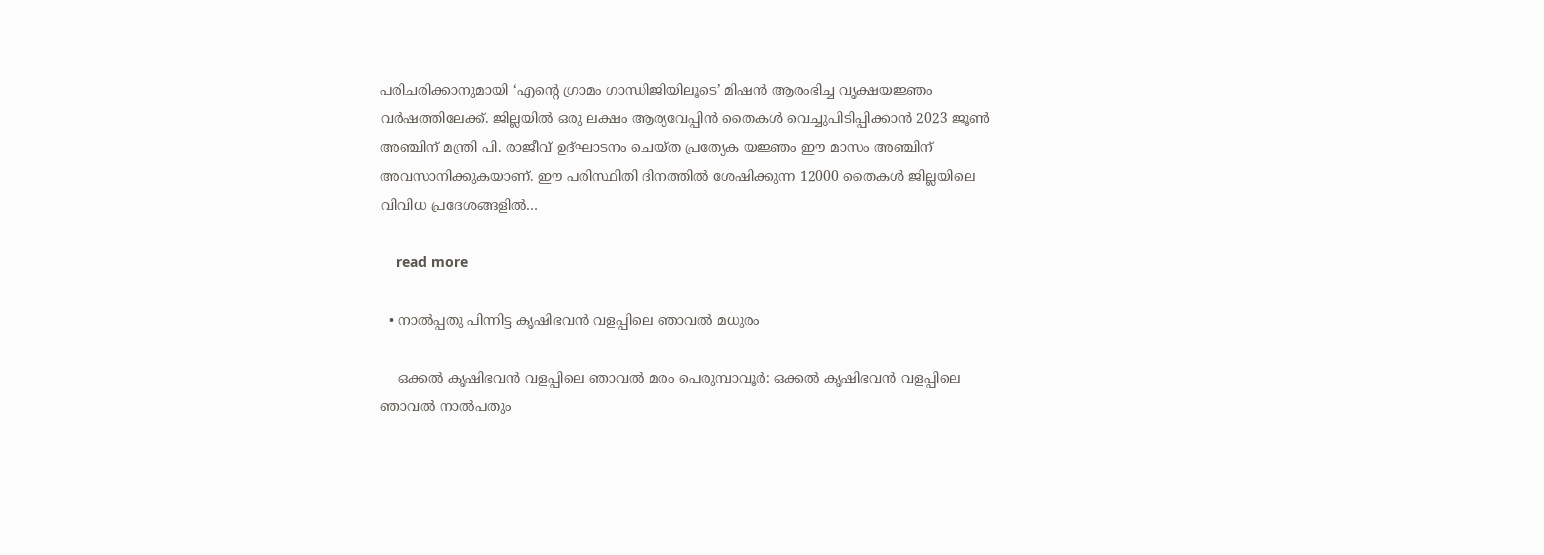പരിചരിക്കാനുമായി ‘എന്‍റെ ഗ്രാമം ഗാന്ധിജിയിലൂടെ’ മിഷന്‍ ആരംഭിച്ച വൃക്ഷയജ്ഞം വര്‍ഷത്തിലേക്ക്. ജില്ലയില്‍ ഒരു ലക്ഷം ആര്യവേപ്പിന്‍ തൈകള്‍ വെച്ചുപിടിപ്പിക്കാൻ 2023 ജൂണ്‍ അഞ്ചിന് മന്ത്രി പി. രാജീവ് ഉദ്ഘാടനം ചെയ്ത പ്രത്യേക യജ്ഞം ഈ മാസം അഞ്ചിന് അവസാനിക്കുകയാണ്. ഈ പരിസ്ഥിതി ദിനത്തിൽ ശേഷിക്കുന്ന 12000 തൈകള്‍ ജില്ലയിലെ വിവിധ പ്രദേശങ്ങളില്‍…

    read more

  • നാൽപ്പതു പിന്നിട്ട കൃഷിഭവന്‍ വളപ്പിലെ ഞാവല്‍ മധുരം

    ഒക്കല്‍ കൃഷിഭവന്‍ വളപ്പിലെ ഞാവല്‍ മരം പെരുമ്പാവൂര്‍: ഒക്കല്‍ കൃഷിഭവന്‍ വളപ്പിലെ ഞാവല്‍ നാല്‍പതും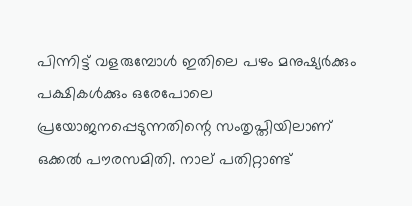പിന്നിട്ട് വളരുമ്പോള്‍ ഇതിലെ പഴം മനുഷ്യര്‍ക്കും പക്ഷികള്‍ക്കും ഒരേപോലെ പ്രയോജനപ്പെടുന്നതിന്റെ സംതൃപ്തിയിലാണ് ഒക്കല്‍ പൗരസമിതി. നാല് പതിറ്റാണ്ട്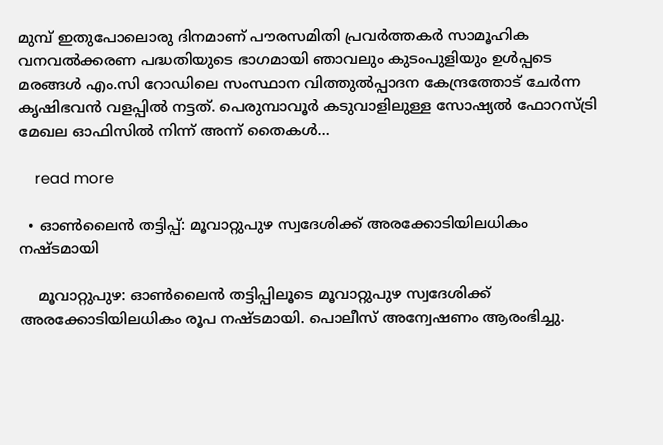മുമ്പ് ഇതുപോലൊരു ദിനമാണ് പൗരസമിതി പ്രവര്‍ത്തകര്‍ സാമൂഹിക വനവല്‍ക്കരണ പദ്ധതിയുടെ ഭാഗമായി ഞാവലും കുടംപുളിയും ഉള്‍പ്പടെ മരങ്ങള്‍ എം.സി റോഡിലെ സംസ്ഥാന വിത്തുല്‍പ്പാദന കേന്ദ്രത്തോട് ചേർന്ന കൃഷിഭവന്‍ വളപ്പില്‍ നട്ടത്. പെരുമ്പാവൂര്‍ കടുവാളിലുള്ള സോഷ്യല്‍ ഫോറസ്ട്രി മേഖല ഓഫിസില്‍ നിന്ന് അന്ന് തൈകള്‍…

    read more

  • ഓൺലൈൻ തട്ടിപ്പ്: മൂവാറ്റുപുഴ സ്വദേശിക്ക് അരക്കോടിയിലധികം നഷ്ടമായി

    മൂവാറ്റുപുഴ: ഓൺലൈൻ തട്ടിപ്പിലൂടെ മൂവാറ്റുപുഴ സ്വദേശിക്ക് അരക്കോടിയിലധികം രൂപ നഷ്ടമായി. പൊലീസ് അന്വേഷണം ആരംഭിച്ചു.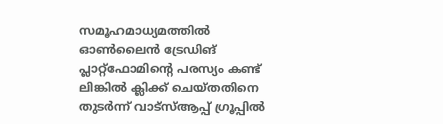സമൂഹമാധ്യമത്തിൽ ഓൺലൈൻ ട്രേഡിങ് പ്ലാറ്റ്ഫോമിന്റെ പരസ്യം കണ്ട് ലിങ്കിൽ ക്ലിക്ക് ചെയ്തതിനെ തുടർന്ന് വാട്സ്ആപ്പ് ഗ്രൂപ്പിൽ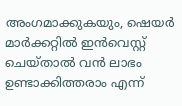അംഗമാക്കുകയും, ഷെയർ മാർക്കറ്റിൽ ഇൻവെസ്റ്റ് ചെയ്താൽ വൻ ലാഭം ഉണ്ടാക്കിത്തരാം എന്ന്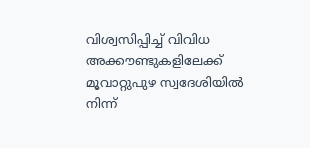വിശ്വസിപ്പിച്ച് വിവിധ അക്കൗണ്ടുകളിലേക്ക് മൂവാറ്റുപുഴ സ്വദേശിയിൽ നിന്ന്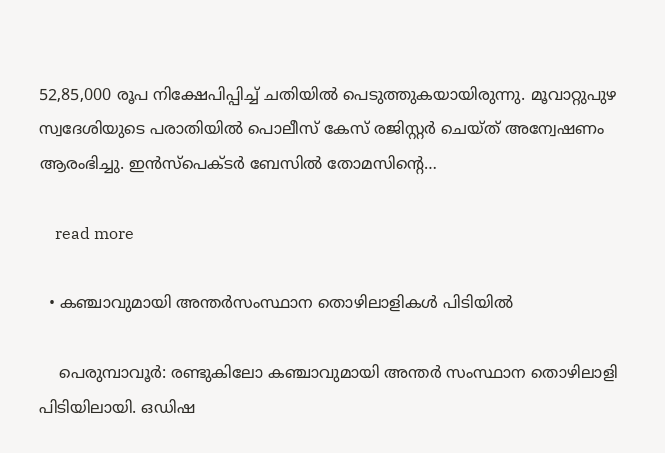52,85,000 രൂപ നിക്ഷേപിപ്പിച്ച് ചതിയിൽ പെടുത്തുകയായിരുന്നു. മൂവാറ്റുപുഴ സ്വദേശിയുടെ പരാതിയിൽ പൊലീസ് കേസ് രജിസ്റ്റർ ചെയ്ത് അന്വേഷണം ആരംഭിച്ചു. ഇൻസ്പെക്ടർ ബേസിൽ തോമസിന്‍റെ…

    read more

  • കഞ്ചാവുമായി അന്തര്‍സംസ്ഥാന തൊഴിലാളികൾ പിടിയില്‍

    പെരുമ്പാവൂര്‍: രണ്ടുകിലോ കഞ്ചാവുമായി അന്തര്‍ സംസ്ഥാന തൊഴിലാളി പിടിയിലായി. ഒഡിഷ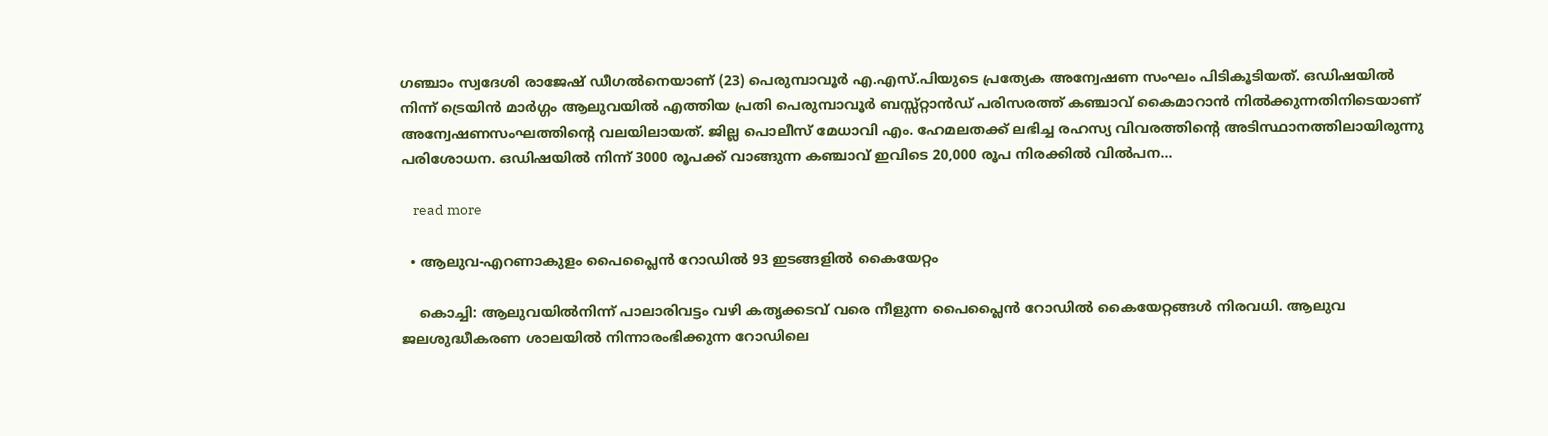ഗഞ്ചാം സ്വദേശി രാജേഷ് ഡീഗല്‍നെയാണ് (23) പെരുമ്പാവൂര്‍ എ.എസ്.പിയുടെ പ്രത്യേക അന്വേഷണ സംഘം പിടികൂടിയത്. ഒഡിഷയില്‍ നിന്ന് ട്രെയിന്‍ മാര്‍ഗ്ഗം ആലുവയില്‍ എത്തിയ പ്രതി പെരുമ്പാവൂര്‍ ബസ്സ്റ്റാന്‍ഡ് പരിസരത്ത് കഞ്ചാവ് കൈമാറാന്‍ നില്‍ക്കുന്നതിനിടെയാണ് അന്വേഷണസംഘത്തിന്റെ വലയിലായത്. ജില്ല പൊലീസ് മേധാവി എം. ഹേമലതക്ക് ലഭിച്ച രഹസ്യ വിവരത്തിന്റെ അടിസ്ഥാനത്തിലായിരുന്നു പരിശോധന. ഒഡിഷയില്‍ നിന്ന് 3000 രൂപക്ക് വാങ്ങുന്ന കഞ്ചാവ് ഇവിടെ 20,000 രൂപ നിരക്കില്‍ വില്‍പന…

    read more

  • ആലുവ-എറണാകുളം പൈപ്ലൈൻ റോഡിൽ 93 ഇടങ്ങളിൽ കൈയേറ്റം

    കൊച്ചി: ആലുവയിൽനിന്ന് പാലാരിവട്ടം വഴി കതൃക്കടവ് വരെ നീളുന്ന പൈപ്ലൈൻ റോഡിൽ കൈയേറ്റങ്ങൾ നിരവധി. ആലുവ ജലശുദ്ധീകരണ ശാലയിൽ നിന്നാരംഭിക്കുന്ന റോഡിലെ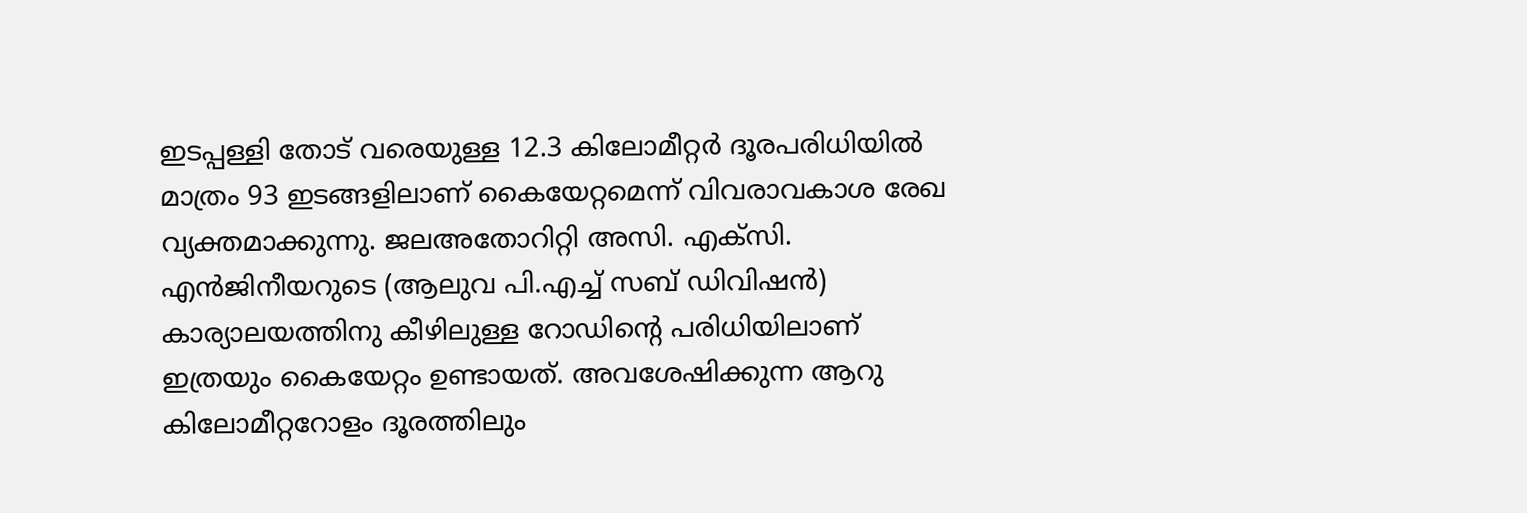ഇടപ്പള്ളി തോട് വരെയുള്ള 12.3 കിലോമീറ്റർ ദൂരപരിധിയിൽ മാത്രം 93 ഇടങ്ങളിലാണ് കൈയേറ്റമെന്ന് വിവരാവകാശ രേഖ വ്യക്തമാക്കുന്നു. ജലഅതോറിറ്റി അസി. എക്സി. എൻജിനീയറുടെ (ആലുവ പി.എച്ച് സബ് ഡിവിഷൻ) കാര്യാലയത്തിനു കീഴിലുള്ള റോഡിന്‍റെ പരിധിയിലാണ് ഇത്ര‍യും കൈയേറ്റം ഉണ്ടായത്. അവശേഷിക്കുന്ന ആറു കിലോമീറ്ററോളം ദൂരത്തിലും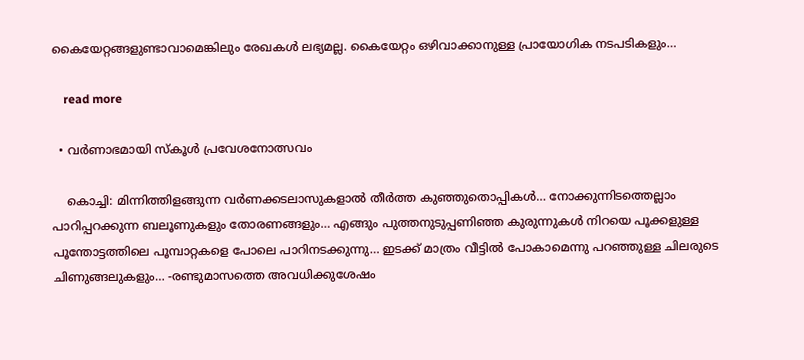കൈയേറ്റങ്ങളുണ്ടാവാമെങ്കിലും രേഖകൾ ലഭ്യമല്ല. കൈയേറ്റം ഒഴിവാക്കാനുള്ള പ്രായോഗിക നടപടികളും…

    read more

  • വർണാഭമായി സ്കൂൾ പ്രവേശനോത്സവം

    കൊച്ചി: മിന്നിത്തിളങ്ങുന്ന വർണക്കടലാസുകളാൽ തീർത്ത കുഞ്ഞുതൊപ്പികൾ… നോക്കുന്നിടത്തെല്ലാം പാറിപ്പറക്കുന്ന ബലൂണുകളും തോരണങ്ങളും… എങ്ങും പുത്തനുടുപ്പണിഞ്ഞ കുരുന്നുകൾ നിറയെ പൂക്കളുള്ള പൂന്തോട്ടത്തിലെ പൂമ്പാറ്റകളെ പോലെ പാറിനടക്കുന്നു… ഇടക്ക് മാത്രം വീട്ടിൽ പോകാമെന്നു പറഞ്ഞുള്ള ചിലരുടെ ചിണുങ്ങലുകളും… -രണ്ടുമാസത്തെ അവധിക്കുശേഷം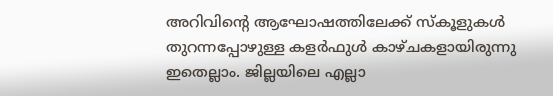അറിവിന്‍റെ ആഘോഷത്തിലേക്ക് സ്കൂളുകൾ തുറന്നപ്പോഴുള്ള കളർഫുൾ കാഴ്ചകളായിരുന്നു ഇതെല്ലാം. ജില്ലയിലെ എല്ലാ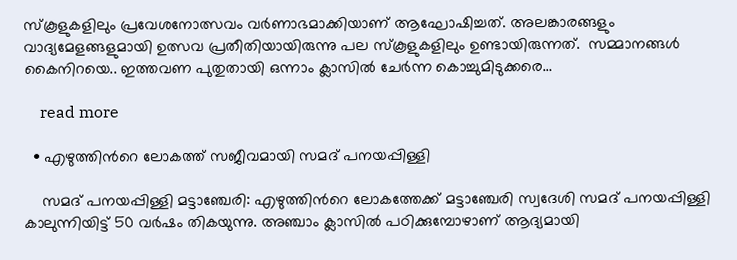സ്കൂളുകളിലും പ്രവേശനോത്സവം വർണാഭമാക്കിയാണ് ആഘോഷിച്ചത്. അലങ്കാരങ്ങളും വാദ്യമേളങ്ങളുമായി ഉത്സവ പ്രതീതിയായിരുന്നു പല സ്കൂളുകളിലും ഉണ്ടായിരുന്നത്.  സമ്മാനങ്ങൾ കൈനിറയെ.. ഇത്തവണ പുതുതായി ഒന്നാം ക്ലാസിൽ ചേർന്ന കൊച്ചുമിടുക്കരെ…

    read more

  • എഴുത്തിന്‍റെ ലോകത്ത് സജീവമായി സമദ് പനയപ്പിള്ളി

    സമദ് പനയപ്പിള്ളി മട്ടാഞ്ചേരി: എഴുത്തിന്‍റെ ലോകത്തേക്ക് മട്ടാഞ്ചേരി സ്വദേശി സമദ് പനയപ്പിള്ളി കാലുന്നിയിട്ട് 50 വർഷം തികയുന്നു. അഞ്ചാം ക്ലാസിൽ പഠിക്കുമ്പോഴാണ് ആദ്യമായി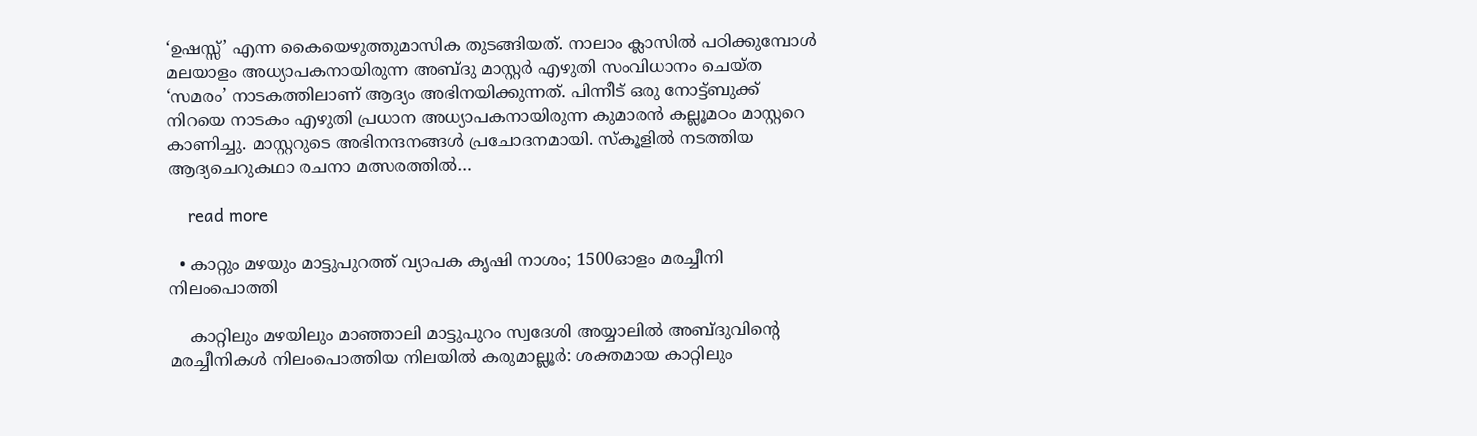‘ഉഷസ്സ്’ എന്ന കൈയെഴുത്തുമാസിക തുടങ്ങിയത്. നാലാം ക്ലാസിൽ പഠിക്കുമ്പോൾ മലയാളം അധ്യാപകനായിരുന്ന അബ്ദു മാസ്റ്റർ എഴുതി സംവിധാനം ചെയ്ത ‘സമരം’ നാടകത്തിലാണ് ആദ്യം അഭിനയിക്കുന്നത്. പിന്നീട് ഒരു നോട്ട്ബുക്ക് നിറയെ നാടകം എഴുതി പ്രധാന അധ്യാപകനായിരുന്ന കുമാരൻ കല്ലൂമഠം മാസ്റ്ററെ കാണിച്ചു. മാസ്റ്ററുടെ അഭിനന്ദനങ്ങൾ പ്രചോദനമായി. സ്കൂളിൽ നടത്തിയ ആദ്യചെറുകഥാ രചനാ മത്സരത്തിൽ…

    read more

  • കാറ്റും മഴയും മാട്ടുപുറത്ത് വ്യാപക കൃഷി നാശം; 1500ഓളം മരച്ചീനി നിലംപൊത്തി

    കാറ്റിലും മഴയിലും മാഞ്ഞാലി മാട്ടുപുറം സ്വദേശി അയ്യാലിൽ അബ്ദുവിന്റെ മരച്ചീനികൾ നിലംപൊത്തിയ നിലയിൽ കരുമാല്ലൂർ: ശക്തമായ കാറ്റിലും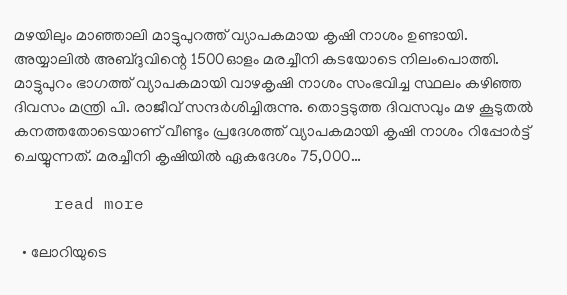മഴയിലും മാഞ്ഞാലി മാട്ടുപുറത്ത് വ്യാപകമായ കൃഷി നാശം ഉണ്ടായി. അയ്യാലിൽ അബ്ദുവിന്റെ 1500ഓളം മരച്ചീനി കടയോടെ നിലംപൊത്തി. മാട്ടുപുറം ഭാഗത്ത് വ്യാപകമായി വാഴകൃഷി നാശം സംഭവിച്ച സ്ഥലം കഴിഞ്ഞ ദിവസം മന്ത്രി പി. രാജീവ്‌ സന്ദർശിച്ചിരുന്നു. തൊട്ടടുത്ത ദിവസവും മഴ കൂടുതൽ കനത്തതോടെയാണ് വീണ്ടും പ്രദേശത്ത് വ്യാപകമായി കൃഷി നാശം റിപ്പോർട്ട് ചെയ്യുന്നത്. മരച്ചീനി കൃഷിയിൽ ഏകദേശം 75,000…

    read more

  • ലോറിയുടെ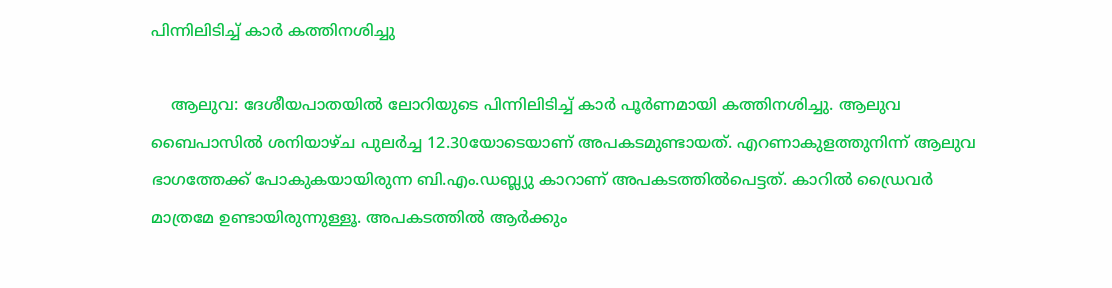പിന്നിലിടിച്ച് കാർ കത്തിനശിച്ചു

    ആലുവ: ദേശീയപാതയിൽ ലോറിയുടെ പിന്നിലിടിച്ച് കാർ പൂർണമായി കത്തിനശിച്ചു. ആലുവ ബൈപാസിൽ ശനിയാഴ്ച പുലർച്ച 12.30യോടെയാണ് അപകടമുണ്ടായത്. എറണാകുളത്തുനിന്ന് ആലുവ ഭാഗത്തേക്ക് പോകുകയായിരുന്ന ബി.എം.ഡബ്ല്യു കാറാണ് അപകടത്തിൽപെട്ടത്. കാറിൽ ഡ്രൈവർ മാത്രമേ ഉണ്ടായിരുന്നുള്ളൂ. അപകടത്തിൽ ആർക്കും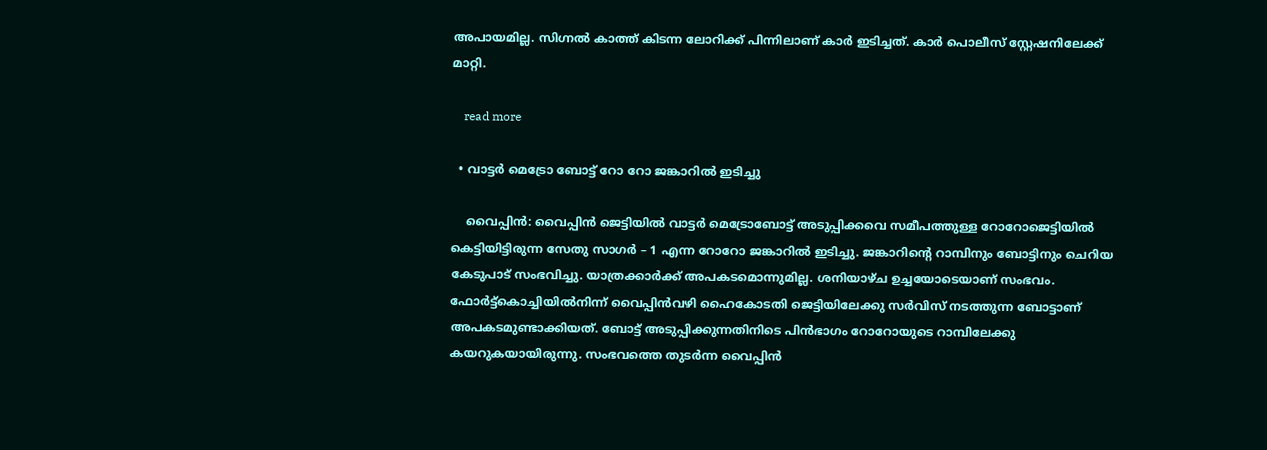അപായമില്ല. സിഗ്നൽ കാത്ത് കിടന്ന ലോറിക്ക് പിന്നിലാണ് കാർ ഇടിച്ചത്. കാർ പൊലീസ് സ്റ്റേഷനിലേക്ക് മാറ്റി.

    read more

  • വാട്ടർ മെട്രോ ബോട്ട് റോ റോ ജങ്കാറിൽ ഇടിച്ചു

    വൈപ്പിൻ: വൈപ്പിൻ ജെട്ടിയിൽ വാട്ടർ മെട്രോബോട്ട് അടുപ്പിക്കവെ സമീപത്തുള്ള റോറോജെട്ടിയില്‍ കെട്ടിയിട്ടിരുന്ന സേതു സാഗർ – 1 എന്ന റോറോ ജങ്കാറിൽ ഇടിച്ചു. ജങ്കാറിന്‍റെ റാമ്പിനും ബോട്ടിനും ചെറിയ കേടുപാട് സംഭവിച്ചു. യാത്രക്കാർക്ക് അപകടമൊന്നുമില്ല. ശനിയാഴ്ച ഉച്ചയോടെയാണ് സംഭവം. ഫോര്‍ട്ട്‌കൊച്ചിയില്‍നിന്ന് വൈപ്പിന്‍വഴി ഹൈകോടതി ജെട്ടിയിലേക്കു സര്‍വിസ് നടത്തുന്ന ബോട്ടാണ് അപകടമുണ്ടാക്കിയത്. ബോട്ട് അടുപ്പിക്കുന്നതിനിടെ പിന്‍ഭാഗം റോറോയുടെ റാമ്പിലേക്കു കയറുകയായിരുന്നു. സംഭവത്തെ തുടര്‍ന്ന വൈപ്പിന്‍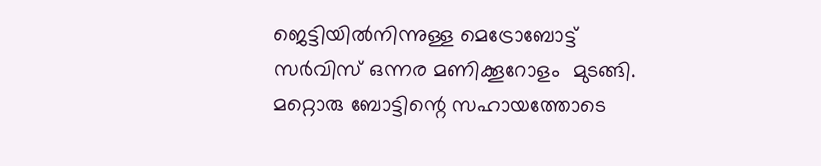ജെട്ടിയില്‍നിന്നുള്ള മെട്രോബോട്ട് സര്‍വിസ് ഒന്നര മണിക്കൂറോളം  മുടങ്ങി. മറ്റൊരു ബോട്ടിന്റെ സഹായത്തോടെ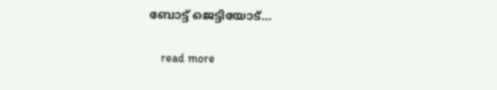ബോട്ട് ജെട്ടിയോട്…

    read more